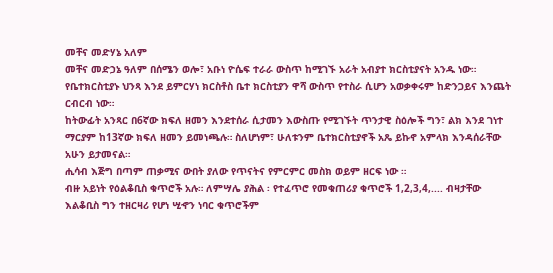መቸና መድሃኔ አለም
መቸና መድኃኔ ዓለም በሰሜን ወሎ፣ አቡነ ዮሴፍ ተራራ ውስጥ ከሚገኙ አራት አብያተ ክርስቲያናት አንዱ ነው። የቤተክርስቲያኑ ህንጻ እንደ ይምርሃነ ክርስቶስ ቤተ ክርስቲያን ዋሻ ውስጥ የተስራ ሲሆን አወቃቀሩም ከድንጋይና እንጨት ርብርብ ነው።
ከትውፊት አንጻር በ6ኛው ክፍለ ዘመን እንደተሰራ ሲታመን እውስጡ የሚገኙት ጥንታዊ ስዕሎች ግን፣ ልክ እንደ ገነተ ማርያም ከ13ኛው ክፍለ ዘመን ይመነጫሉ። ስለሆነም፣ ሁለቱንም ቤተክርስቲያኖች አጼ ይኩኖ አምላክ እንዳሰራቸው አሁን ይታመናል።
ሒሳብ እጅግ በጣም ጠቃሚና ውበት ያለው የጥናትና የምርምር መስክ ወይም ዘርፍ ነው ።
ብዙ አይነት የዕልቆቢስ ቁጥሮች አሉ። ለምሣሌ ያሕል ፡ የተፈጥሮ የመቁጠሪያ ቁጥሮች 1,2,3,4,.... ብዛታቸው እልቆቢስ ግን ተዘርዛሪ የሆነ ሢኆን ነባር ቁጥሮችም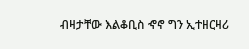ብዛታቸው እልቆቢስ ኆኖ ግን ኢተዘርዛሪ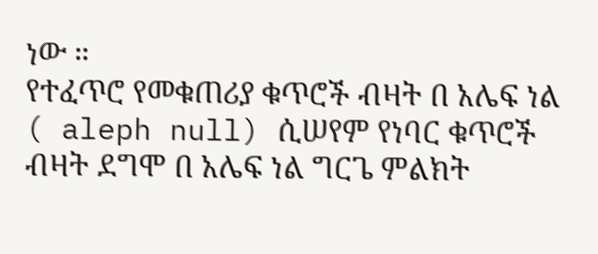ነው ።
የተፈጥሮ የመቁጠሪያ ቁጥሮች ብዛት በ አሌፍ ነል ( aleph null) ሲሠየም የነባር ቁጥሮች ብዛት ደግሞ በ አሌፍ ነል ግርጌ ምልክት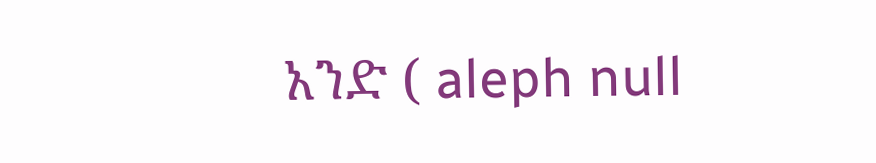አንድ ( aleph null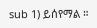sub 1) ይሰየማል ።